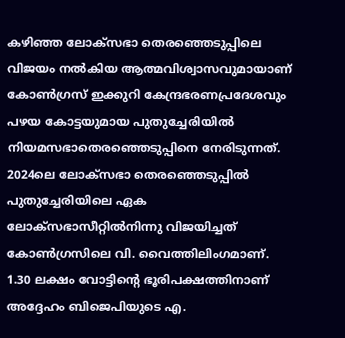കഴിഞ്ഞ ലോക്സഭാ തെരഞ്ഞെടുപ്പിലെ വിജയം നൽകിയ ആത്മവിശ്വാസവുമായാണ് കോൺഗ്രസ് ഇക്കുറി കേന്ദ്രഭരണപ്രദേശവും പഴയ കോട്ടയുമായ പുതുച്ചേരിയിൽ നിയമസഭാതെരഞ്ഞെടുപ്പിനെ നേരിടുന്നത്. 2024ലെ ലോക്സഭാ തെരഞ്ഞെടുപ്പിൽ പുതുച്ചേരിയിലെ ഏക ലോക്സഭാസീറ്റിൽനിന്നു വിജയിച്ചത് കോൺഗ്രസിലെ വി. വൈത്തിലിംഗമാണ്. 1.30 ലക്ഷം വോട്ടിന്റെ ഭൂരിപക്ഷത്തിനാണ് അദ്ദേഹം ബിജെപിയുടെ എ.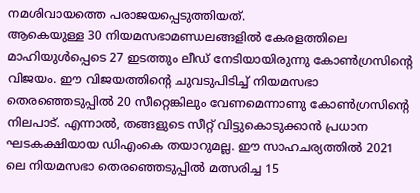നമശിവായത്തെ പരാജയപ്പെടുത്തിയത്.
ആകെയുള്ള 30 നിയമസഭാമണ്ഡലങ്ങളിൽ കേരളത്തിലെ മാഹിയുൾപ്പെടെ 27 ഇടത്തും ലീഡ് നേടിയായിരുന്നു കോൺഗ്രസിന്റെ വിജയം. ഈ വിജയത്തിന്റെ ചുവടുപിടിച്ച് നിയമസഭാ തെരഞ്ഞെടുപ്പിൽ 20 സീറ്റെങ്കിലും വേണമെന്നാണു കോൺഗ്രസിന്റെ നിലപാട്. എന്നാൽ, തങ്ങളുടെ സീറ്റ് വിട്ടുകൊടുക്കാൻ പ്രധാന ഘടകക്ഷിയായ ഡിഎംകെ തയാറുമല്ല. ഈ സാഹചര്യത്തിൽ 2021 ലെ നിയമസഭാ തെരഞ്ഞെടുപ്പിൽ മത്സരിച്ച 15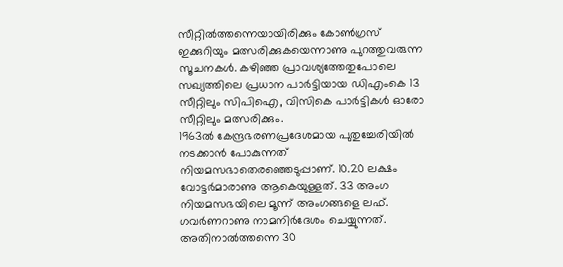സീറ്റിൽത്തന്നെയായിരിക്കും കോൺഗ്രസ് ഇക്കുറിയും മത്സരിക്കുകയെന്നാണു പുറത്തുവരുന്ന സൂചനകൾ. കഴിഞ്ഞ പ്രാവശ്യത്തേതുപോലെ സഖ്യത്തിലെ പ്രധാന പാർട്ടിയായ ഡിഎംകെ 13 സീറ്റിലും സിപിഐ, വിസികെ പാർട്ടികൾ ഓരോ സീറ്റിലും മത്സരിക്കും.
1963ൽ കേന്ദ്രഭരണപ്രദേശമായ പുതുച്ചേരിയിൽ നടക്കാൻ പോകുന്നത് നിയമസഭാതെരഞ്ഞെടുപ്പാണ്. 10.20 ലക്ഷം വോട്ടർമാരാണു ആകെയുള്ളത്. 33 അംഗ നിയമസഭയിലെ മൂന്ന് അംഗങ്ങളെ ലഫ്. ഗവർണറാണു നാമനിർദേശം ചെയ്യുന്നത്. അതിനാൽത്തന്നെ 30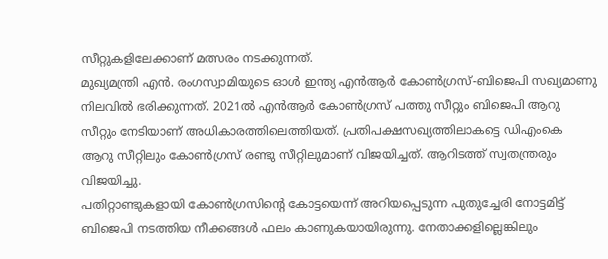സീറ്റുകളിലേക്കാണ് മത്സരം നടക്കുന്നത്.
മുഖ്യമന്ത്രി എൻ. രംഗസ്വാമിയുടെ ഓൾ ഇന്ത്യ എൻആർ കോൺഗ്രസ്-ബിജെപി സഖ്യമാണു നിലവിൽ ഭരിക്കുന്നത്. 2021ൽ എൻആർ കോൺഗ്രസ് പത്തു സീറ്റും ബിജെപി ആറു സീറ്റും നേടിയാണ് അധികാരത്തിലെത്തിയത്. പ്രതിപക്ഷസഖ്യത്തിലാകട്ടെ ഡിഎംകെ ആറു സീറ്റിലും കോൺഗ്രസ് രണ്ടു സീറ്റിലുമാണ് വിജയിച്ചത്. ആറിടത്ത് സ്വതന്ത്രരും വിജയിച്ചു.
പതിറ്റാണ്ടുകളായി കോൺഗ്രസിന്റെ കോട്ടയെന്ന് അറിയപ്പെടുന്ന പുതുച്ചേരി നോട്ടമിട്ട് ബിജെപി നടത്തിയ നീക്കങ്ങൾ ഫലം കാണുകയായിരുന്നു. നേതാക്കളില്ലെങ്കിലും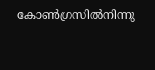കോൺഗ്രസിൽനിന്നു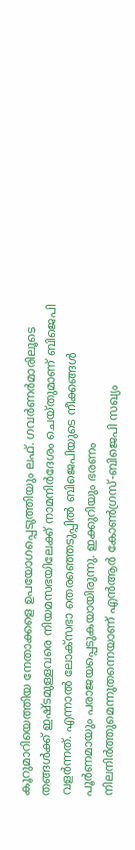കൂറുമാറിയെത്തിയ നേതാക്കളെ ഉപയോഗപ്പെടുത്തിയും ലഫ്. ഗവർണർമാരിലൂടെ തങ്ങൾക്ക് ഇഷ്ടമുള്ളവരെ നിയമസഭയിലേക്ക് നാമനിർദേശം ചെയ്തുമാണ് ബിജെപി വളർന്നത്. എന്നാൽ ലോക്സഭാ തെരഞ്ഞെടുപ്പിൽ ബിജെപിയുടെ നീക്കങ്ങൾ പൂർണമായും പരാജയപ്പെടുകയായിരുന്നു. ഇക്കുറിയും ഭരണം നിലനിർത്തുമെന്നുതന്നെയാണ് എൻആർ കോൺഗ്രസ്-ബിജെപി സഖ്യം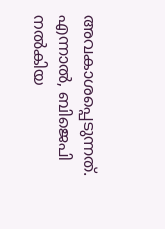അവകാശപ്പെടുന്നത്. എന്നാൽ, ബിജെപി നൽകിയ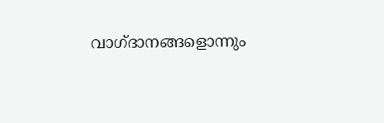വാഗ്ദാനങ്ങളൊന്നും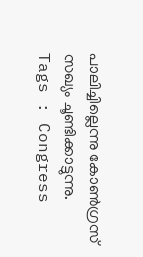പാലിച്ചില്ലെന്നു കോൺഗ്രസ് സഖ്യം ചൂണ്ടിക്കാട്ടുന്നു.
Tags : Congress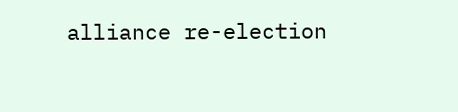alliance re-election